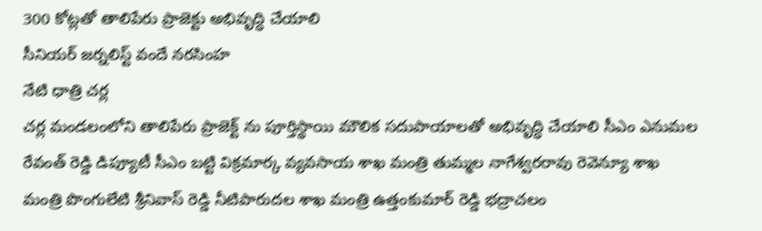300 కోట్లతో తాలిపేరు ప్రాజెక్టు అభివృద్ధి చేయాలి
సీనియర్ జర్నలిస్ట్ వందే నరసింహ
నేటి ధాత్రి చర్ల
చర్ల మండలంలోని తాలిపేరు ప్రాజెక్ట్ ను పూర్తిస్థాయి మౌలిక సదుపాయాలతో అభివృద్ధి చేయాలి సీఎం ఎనుమల రేవంత్ రెడ్డి డిప్యూటీ సీఎం బట్టి విక్రమార్క వ్యవసాయ శాఖ మంత్రి తుమ్మల నాగేశ్వరరావు రెవెన్యూ శాఖ మంత్రి పొంగులేటి శ్రీనివాస్ రెడ్డి నీటిపారుదల శాఖ మంత్రి ఉత్తంకుమార్ రెడ్డి భద్రాచలం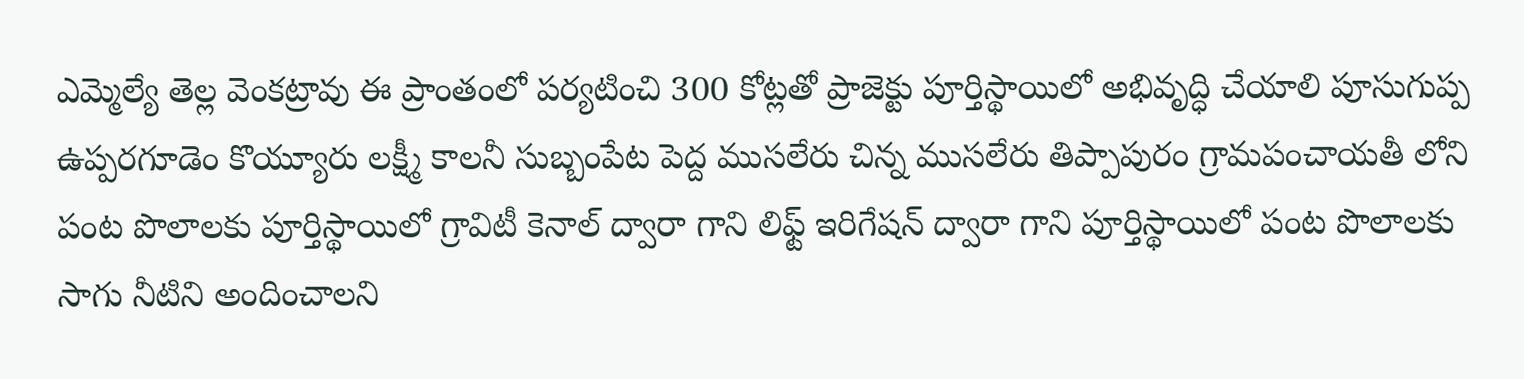ఎమ్మెల్యే తెల్ల వెంకట్రావు ఈ ప్రాంతంలో పర్యటించి 300 కోట్లతో ప్రాజెక్టు పూర్తిస్థాయిలో అభివృద్ధి చేయాలి పూసుగుప్ప ఉప్పరగూడెం కొయ్యూరు లక్ష్మీ కాలనీ సుబ్బంపేట పెద్ద ముసలేరు చిన్న ముసలేరు తిప్పాపురం గ్రామపంచాయతీ లోని పంట పొలాలకు పూర్తిస్థాయిలో గ్రావిటీ కెనాల్ ద్వారా గాని లిఫ్ట్ ఇరిగేషన్ ద్వారా గాని పూర్తిస్థాయిలో పంట పొలాలకు సాగు నీటిని అందించాలని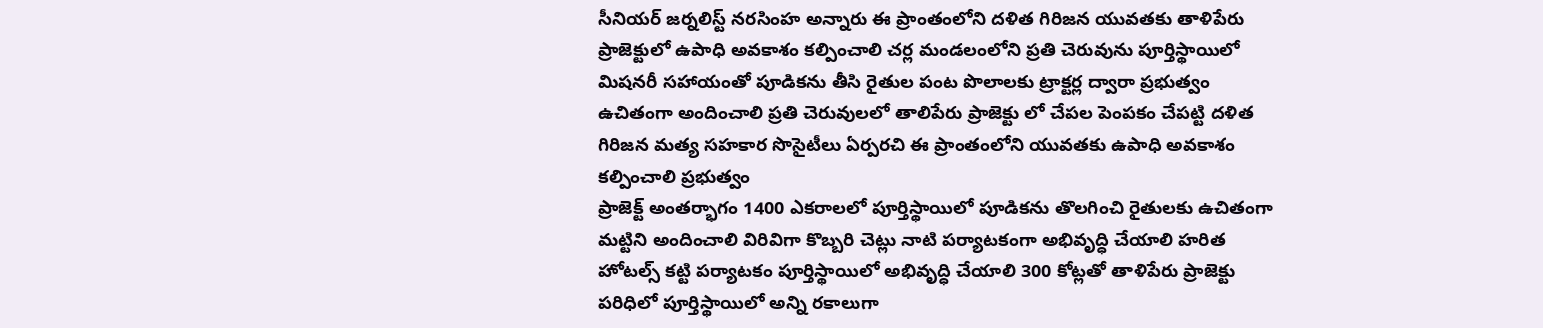సీనియర్ జర్నలిస్ట్ నరసింహ అన్నారు ఈ ప్రాంతంలోని దళిత గిరిజన యువతకు తాళిపేరు ప్రాజెక్టులో ఉపాధి అవకాశం కల్పించాలి చర్ల మండలంలోని ప్రతి చెరువును పూర్తిస్థాయిలో మిషనరీ సహాయంతో పూడికను తీసి రైతుల పంట పొలాలకు ట్రాక్టర్ల ద్వారా ప్రభుత్వం ఉచితంగా అందించాలి ప్రతి చెరువులలో తాలిపేరు ప్రాజెక్టు లో చేపల పెంపకం చేపట్టి దళిత గిరిజన మత్య సహకార సొసైటీలు ఏర్పరచి ఈ ప్రాంతంలోని యువతకు ఉపాధి అవకాశం కల్పించాలి ప్రభుత్వం
ప్రాజెక్ట్ అంతర్భాగం 1400 ఎకరాలలో పూర్తిస్థాయిలో పూడికను తొలగించి రైతులకు ఉచితంగా మట్టిని అందించాలి విరివిగా కొబ్బరి చెట్లు నాటి పర్యాటకంగా అభివృద్ధి చేయాలి హరిత హోటల్స్ కట్టి పర్యాటకం పూర్తిస్థాయిలో అభివృద్ధి చేయాలి 300 కోట్లతో తాళిపేరు ప్రాజెక్టు పరిధిలో పూర్తిస్థాయిలో అన్ని రకాలుగా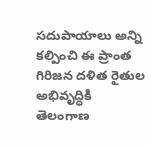సదుపాయాలు అన్ని కల్పించి ఈ ప్రాంత గిరిజన దళిత రైతుల అభివృద్ధికి తెలంగాణ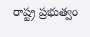రాష్ట్ర ప్రభుత్వం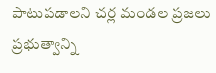పాటుపడాలని చర్ల మండల ప్రజలు ప్రభుత్వాన్ని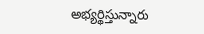అభ్యర్థిస్తున్నారు